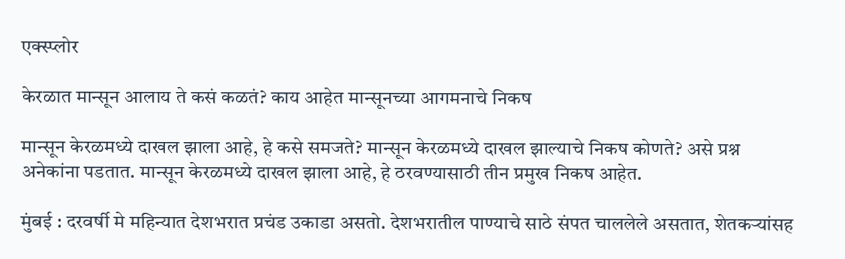एक्स्प्लोर

केरळात मान्सून आलाय ते कसं कळतं? काय आहेत मान्सूनच्या आगमनाचे निकष

मान्सून केरळमध्ये दाखल झाला आहे, हे कसे समजते? मान्सून केरळमध्ये दाखल झाल्याचे निकष कोणते? असे प्रश्न अनेकांना पडतात. मान्सून केरळमध्ये दाखल झाला आहे, हे ठरवण्यासाठी तीन प्रमुख निकष आहेत.

मुंबई : दरवर्षी मे महिन्यात देशभरात प्रचंड उकाडा असतो. देशभरातील पाण्याचे साठे संपत चाललेले असतात, शेतकऱ्यांसह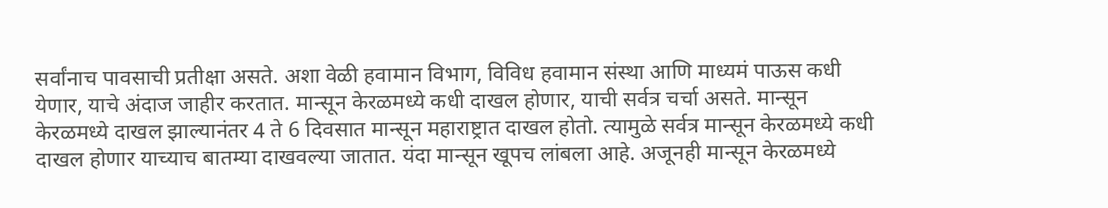सर्वांनाच पावसाची प्रतीक्षा असते. अशा वेळी हवामान विभाग, विविध हवामान संस्था आणि माध्यमं पाऊस कधी येणार, याचे अंदाज जाहीर करतात. मान्सून केरळमध्ये कधी दाखल होणार, याची सर्वत्र चर्चा असते. मान्सून केरळमध्ये दाखल झाल्यानंतर 4 ते 6 दिवसात मान्सून महाराष्ट्रात दाखल होतो. त्यामुळे सर्वत्र मान्सून केरळमध्ये कधी दाखल होणार याच्याच बातम्या दाखवल्या जातात. यंदा मान्सून खूपच लांबला आहे. अजूनही मान्सून केरळमध्ये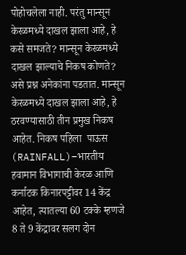पोहोचलेला नाही. परंतु मान्सून केरळमध्ये दाखल झाला आहे, हे कसे समजते? मान्सून केरळमध्ये दाखल झाल्याचे निकष कोणते? असे प्रश्न अनेकांना पडतात. मान्सून केरळमध्ये दाखल झाला आहे, हे ठरवण्यासाठी तीन प्रमुख निकष आहेत. निकष पहिला  पाऊस (RAINFALL)–भारतीय हवामान विभागाची केरळ आणि कर्नाटक किनारपट्टीवर 14 केंद्र आहेत, त्यातल्या 60 टक्के म्हणजे 8 ते 9 केंद्रावर सलग दोन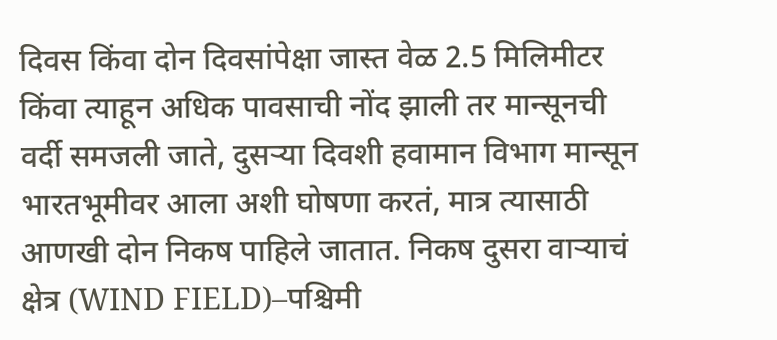दिवस किंवा दोन दिवसांपेक्षा जास्त वेळ 2.5 मिलिमीटर किंवा त्याहून अधिक पावसाची नोंद झाली तर मान्सूनची वर्दी समजली जाते, दुसऱ्या दिवशी हवामान विभाग मान्सून भारतभूमीवर आला अशी घोषणा करतं, मात्र त्यासाठी आणखी दोन निकष पाहिले जातात. निकष दुसरा वाऱ्याचं क्षेत्र (WIND FIELD)–पश्चिमी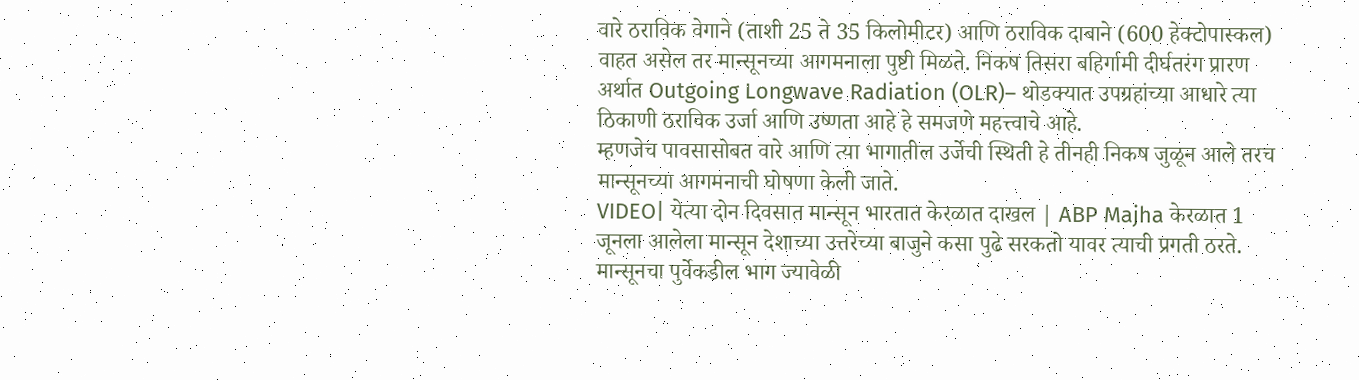वारे ठराविक वेगाने (ताशी 25 ते 35 किलोमीटर) आणि ठराविक दाबाने (600 हेक्टोपास्कल) वाहत असेल तर मान्सूनच्या आगमनाला पुष्टी मिळते. निकष तिसरा बहिर्गामी दीर्घतरंग प्रारण अर्थात Outgoing Longwave Radiation (OLR)– थोडक्यात उपग्रहांच्या आधारे त्या ठिकाणी ठराविक उर्जा आणि उष्णता आहे हे समजणे महत्त्वाचे आहे.
म्हणजेच पावसासोबत वारे आणि त्या भागातील उर्जेची स्थिती हे तीनही निकष जुळून आले तरच मान्सूनच्या आगमनाची घोषणा केली जाते.
VIDEO| येत्या दोन दिवसात मान्सून भारतात केरळात दाखल | ABP Majha केरळात 1 जूनला आलेला मान्सून देशाच्या उत्तरेच्या बाजुने कसा पुढे सरकतो यावर त्याची प्रगती ठरते. मान्सूनचा पुर्वेकडील भाग ज्यावेळी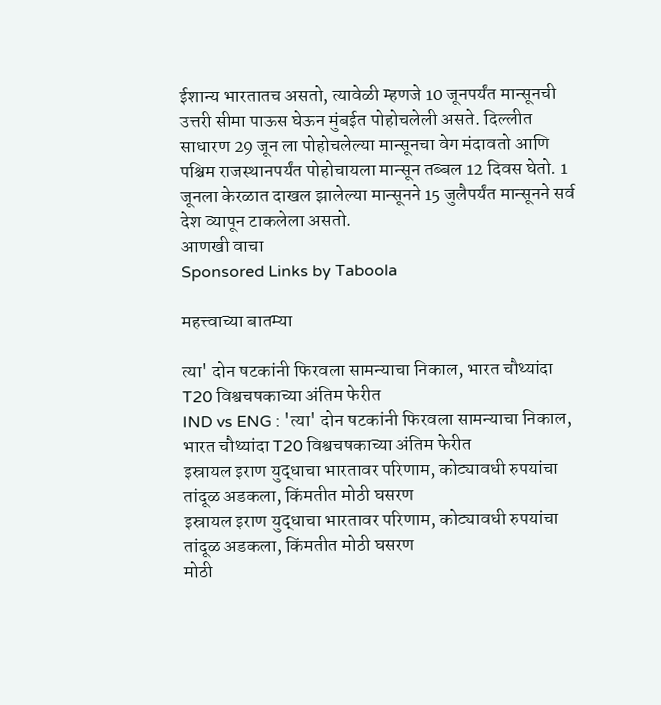ईशान्य भारतातच असतो, त्यावेळी म्हणजे 10 जूनपर्यंत मान्सूनची उत्तरी सीमा पाऊस घेऊन मुंबईत पोहोचलेली असते. दिल्लीत साधारण 29 जून ला पोहोचलेल्या मान्सूनचा वेग मंदावतो आणि पश्चिम राजस्थानपर्यंत पोहोचायला मान्सून तब्बल 12 दिवस घेतो. 1 जूनला केरळात दाखल झालेल्या मान्सूनने 15 जुलैपर्यंत मान्सूनने सर्व देश व्यापून टाकलेला असतो.
आणखी वाचा
Sponsored Links by Taboola

महत्त्वाच्या बातम्या

त्या' दोन षटकांनी फिरवला सामन्याचा निकाल, भारत चौथ्यांदा T20 विश्वचषकाच्या अंतिम फेरीत
IND vs ENG : 'त्या' दोन षटकांनी फिरवला सामन्याचा निकाल, भारत चौथ्यांदा T20 विश्वचषकाच्या अंतिम फेरीत
इस्रायल इराण युद्धाचा भारतावर परिणाम, कोट्यावधी रुपयांचा तांदूळ अडकला, किंमतीत मोठी घसरण
इस्रायल इराण युद्धाचा भारतावर परिणाम, कोट्यावधी रुपयांचा तांदूळ अडकला, किंमतीत मोठी घसरण
मोठी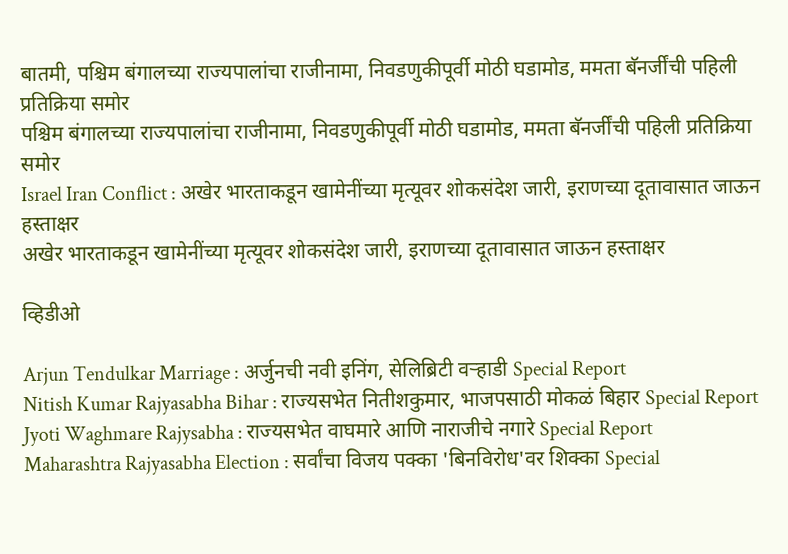बातमी, पश्चिम बंगालच्या राज्यपालांचा राजीनामा, निवडणुकीपूर्वी मोठी घडामोड, ममता बॅनर्जींची पहिली प्रतिक्रिया समोर
पश्चिम बंगालच्या राज्यपालांचा राजीनामा, निवडणुकीपूर्वी मोठी घडामोड, ममता बॅनर्जींची पहिली प्रतिक्रिया समोर
Israel Iran Conflict : अखेर भारताकडून खामेनींच्या मृत्यूवर शोकसंदेश जारी, इराणच्या दूतावासात जाऊन हस्ताक्षर
अखेर भारताकडून खामेनींच्या मृत्यूवर शोकसंदेश जारी, इराणच्या दूतावासात जाऊन हस्ताक्षर

व्हिडीओ

Arjun Tendulkar Marriage : अर्जुनची नवी इनिंग, सेलिब्रिटी वऱ्हाडी Special Report
Nitish Kumar Rajyasabha Bihar : राज्यसभेत नितीशकुमार, भाजपसाठी मोकळं बिहार Special Report
Jyoti Waghmare Rajysabha : राज्यसभेत वाघमारे आणि नाराजीचे नगारे Special Report
Maharashtra Rajyasabha Election : सर्वांचा विजय पक्का 'बिनविरोध'वर शिक्का Special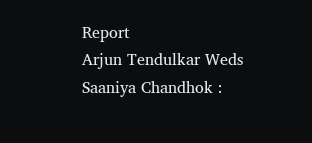Report
Arjun Tendulkar Weds Saaniya Chandhok :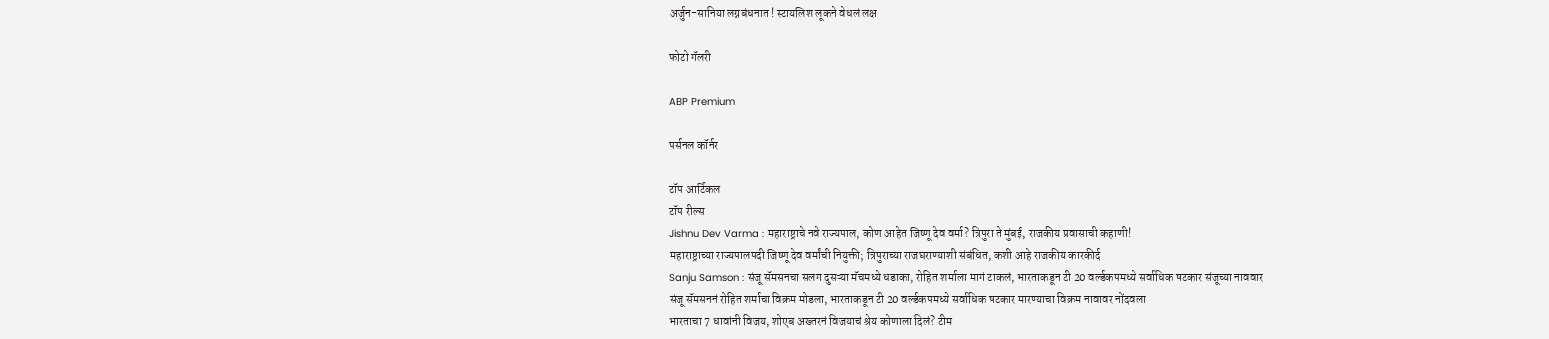अर्जुन-सानिया लग्नबंधनात ! स्टायलिश लूकने वेधलं लक्ष

फोटो गॅलरी

ABP Premium

पर्सनल कॉर्नर

टॉप आर्टिकल
टॉप रील्स
Jishnu Dev Varma : महाराष्ट्राचे नवे राज्यपाल, कोण आहेत जिष्णू देव वर्मा? त्रिपुरा ते मुंबई, राजकीय प्रवासाची कहाणी!
महाराष्ट्राच्या राज्यपालपदी जिष्णू देव वर्मांची नियुक्ती; त्रिपुराच्या राजघराण्याशी संबंधित, कशी आहे राजकीय कारकीर्द
Sanju Samson : संजू सॅमसनचा सलग दुसऱ्या मॅचमध्ये धडाका, रोहित शर्माला मागं टाकलं, भारताकडून टी 20 वर्ल्डकपमध्ये सर्वाधिक षटकार संजूच्या नाववार
संजू सॅमसननं रोहित शर्माचा विक्रम मोडला, भारताकडून टी 20 वर्ल्डकपमध्ये सर्वाधिक षटकार मारण्याचा विक्रम नावावर नोंदवला
भारताचा 7 धावांनी विजय, शोएब अख्तरनं विजयाचं श्रेय कोणाला दिलं? टीम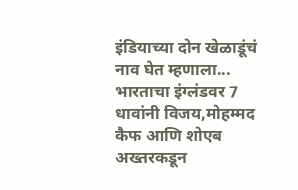इंडियाच्या दोन खेळाडूंचं नाव घेत म्हणाला...
भारताचा इंग्लंडवर 7 धावांनी विजय,मोहम्मद कैफ आणि शोएब अख्तरकडून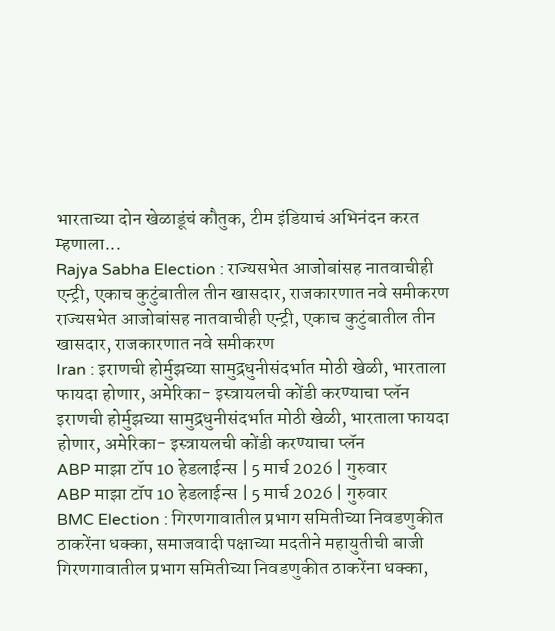भारताच्या दोन खेळाडूंचं कौतुक, टीम इंडियाचं अभिनंदन करत म्हणाला...
Rajya Sabha Election : राज्यसभेत आजोबांसह नातवाचीही एन्ट्री, एकाच कुटुंबातील तीन खासदार, राजकारणात नवे समीकरण
राज्यसभेत आजोबांसह नातवाचीही एन्ट्री, एकाच कुटुंबातील तीन खासदार, राजकारणात नवे समीकरण
Iran : इराणची होर्मुझच्या सामुद्रधुनीसंदर्भात मोठी खेळी, भारताला फायदा होणार, अमेरिका- इस्त्रायलची कोंडी करण्याचा प्लॅन
इराणची होर्मुझच्या सामुद्रधुनीसंदर्भात मोठी खेळी, भारताला फायदा होणार, अमेरिका- इस्त्रायलची कोंडी करण्याचा प्लॅन
ABP माझा टॉप 10 हेडलाईन्स | 5 मार्च 2026 | गुरुवार
ABP माझा टॉप 10 हेडलाईन्स | 5 मार्च 2026 | गुरुवार
BMC Election : गिरणगावातील प्रभाग समितीच्या निवडणुकीत ठाकरेंना धक्का, समाजवादी पक्षाच्या मदतीने महायुतीची बाजी
गिरणगावातील प्रभाग समितीच्या निवडणुकीत ठाकरेंना धक्का,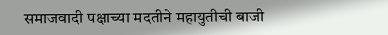समाजवादी पक्षाच्या मदतीने महायुतीची बाजी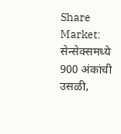Share Market: सेन्सेक्समध्ये 900 अंकांची उसळी,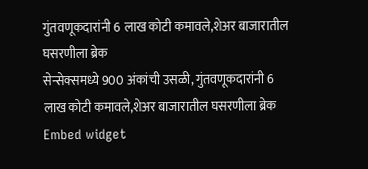गुंतवणूकदारांनी 6 लाख कोटी कमावले,शेअर बाजारातील घसरणीला ब्रेक
सेन्सेक्समध्ये 900 अंकांची उसळी, गुंतवणूकदारांनी 6 लाख कोटी कमावले,शेअर बाजारातील घसरणीला ब्रेक
Embed widget